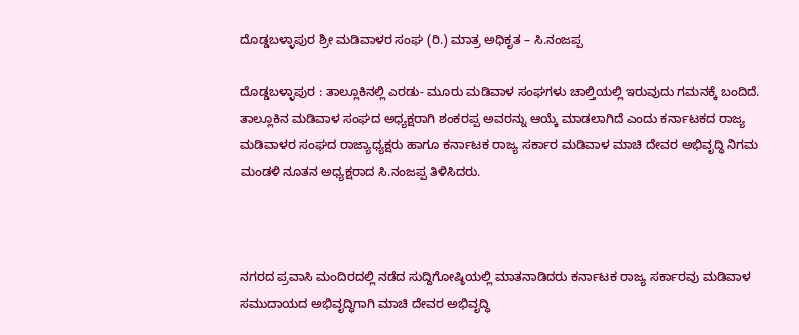ದೊಡ್ಡಬಳ್ಳಾಪುರ ಶ್ರೀ ಮಡಿವಾಳರ ಸಂಘ (ರಿ.) ಮಾತ್ರ ಅಧಿಕೃತ – ಸಿ.ನಂಜಪ್ಪ

ದೊಡ್ಡಬಳ್ಳಾಪುರ : ತಾಲ್ಲೂಕಿನಲ್ಲಿ ಎರಡು- ಮೂರು ಮಡಿವಾಳ ಸಂಘಗಳು ಚಾಲ್ತಿಯಲ್ಲಿ ಇರುವುದು ಗಮನಕ್ಕೆ ಬಂದಿದೆ. ತಾಲ್ಲೂಕಿನ ಮಡಿವಾಳ ಸಂಘದ ಅಧ್ಯಕ್ಷರಾಗಿ ಶಂಕರಪ್ಪ ಅವರನ್ನು ಆಯ್ಕೆ ಮಾಡಲಾಗಿದೆ ಎಂದು ಕರ್ನಾಟಕದ ರಾಜ್ಯ ಮಡಿವಾಳರ ಸಂಘದ ರಾಜ್ಯಾಧ್ಯಕ್ಷರು ಹಾಗೂ ಕರ್ನಾಟಕ ರಾಜ್ಯ ಸರ್ಕಾರ ಮಡಿವಾಳ ಮಾಚಿ ದೇವರ ಅಭಿವೃದ್ಧಿ ನಿಗಮ ಮಂಡಳಿ ನೂತನ ಅಧ್ಯಕ್ಷರಾದ ಸಿ.ನಂಜಪ್ಪ ತಿಳಿಸಿದರು.



ನಗರದ ಪ್ರವಾಸಿ ಮಂದಿರದಲ್ಲಿ ನಡೆದ ಸುದ್ದಿಗೋಷ್ಠಿಯಲ್ಲಿ ಮಾತನಾಡಿದರು ಕರ್ನಾಟಕ ರಾಜ್ಯ ಸರ್ಕಾರವು ಮಡಿವಾಳ ಸಮುದಾಯದ ಅಭಿವೃದ್ಧಿಗಾಗಿ ಮಾಚಿ ದೇವರ ಅಭಿವೃದ್ಧಿ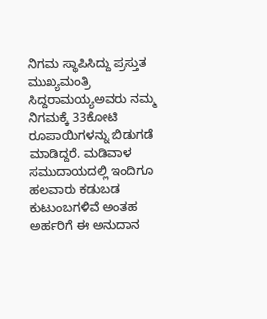ನಿಗಮ ಸ್ಥಾಪಿಸಿದ್ದು ಪ್ರಸ್ತುತ ಮುಖ್ಯಮಂತ್ರಿ ಸಿದ್ದರಾಮಯ್ಯಅವರು ನಮ್ಮ ನಿಗಮಕ್ಕೆ 33ಕೋಟಿ ರೂಪಾಯಿಗಳನ್ನು ಬಿಡುಗಡೆ ಮಾಡಿದ್ದರೆ. ಮಡಿವಾಳ ಸಮುದಾಯದಲ್ಲಿ ಇಂದಿಗೂ ಹಲವಾರು ಕಡುಬಡ ಕುಟುಂಬಗಳಿವೆ ಅಂತಹ ಅರ್ಹರಿಗೆ ಈ ಅನುದಾನ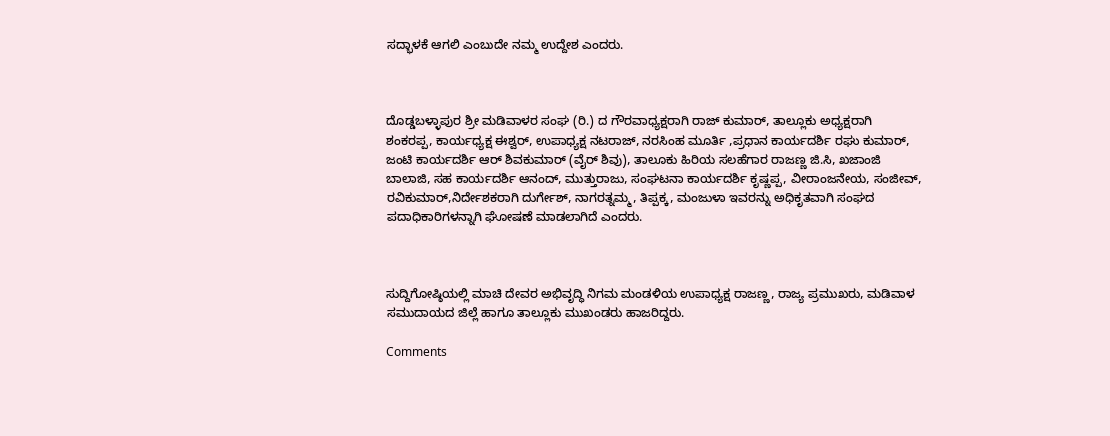ಸದ್ಭಾಳಕೆ ಆಗಲಿ ಎಂಬುದೇ ನಮ್ಮ ಉದ್ದೇಶ ಎಂದರು.



ದೊಡ್ಡಬಳ್ಳಾಪುರ ಶ್ರೀ ಮಡಿವಾಳರ ಸಂಘ (ರಿ.) ದ ಗೌರವಾಧ್ಯಕ್ಷರಾಗಿ ರಾಜ್ ಕುಮಾರ್, ತಾಲ್ಲೂಕು ಅಧ್ಯಕ್ಷರಾಗಿ ಶಂಕರಪ್ಪ, ಕಾರ್ಯಧ್ಯಕ್ಷ ಈಶ್ವರ್, ಉಪಾಧ್ಯಕ್ಷ ನಟರಾಜ್, ನರಸಿಂಹ ಮೂರ್ತಿ ,ಪ್ರಧಾನ ಕಾರ್ಯದರ್ಶಿ ರಘು ಕುಮಾರ್, ಜಂಟಿ ಕಾರ್ಯದರ್ಶಿ ಆರ್ ಶಿವಕುಮಾರ್ (ವೈರ್ ಶಿವು), ತಾಲೂಕು ಹಿರಿಯ ಸಲಹೆಗಾರ ರಾಜಣ್ಣ ಜಿ.ಸಿ, ಖಜಾಂಜಿ ಬಾಲಾಜಿ, ಸಹ ಕಾರ್ಯದರ್ಶಿ ಆನಂದ್, ಮುತ್ತುರಾಜು, ಸಂಘಟನಾ ಕಾರ್ಯದರ್ಶಿ ಕೃಷ್ಣಪ್ಪ, ವೀರಾಂಜನೇಯ, ಸಂಜೀವ್, ರವಿಕುಮಾರ್,ನಿರ್ದೇಶಕರಾಗಿ ದುರ್ಗೇಶ್, ನಾಗರತ್ನಮ್ಮ, ತಿಪ್ಪಕ್ಕ, ಮಂಜುಳಾ ಇವರನ್ನು ಅಧಿಕೃತವಾಗಿ ಸಂಘದ ಪದಾಧಿಕಾರಿಗಳನ್ನಾಗಿ ಘೋಷಣೆ ಮಾಡಲಾಗಿದೆ ಎಂದರು.



ಸುದ್ದಿಗೋಷ್ಠಿಯಲ್ಲಿ ಮಾಚಿ ದೇವರ ಅಭಿವೃದ್ಧಿ ನಿಗಮ ಮಂಡಳಿಯ ಉಪಾಧ್ಯಕ್ಷ ರಾಜಣ್ಣ, ರಾಜ್ಯ ಪ್ರಮುಖರು, ಮಡಿವಾಳ ಸಮುದಾಯದ ಜಿಲ್ಲೆ ಹಾಗೂ ತಾಲ್ಲೂಕು ಮುಖಂಡರು ಹಾಜರಿದ್ದರು.

Comments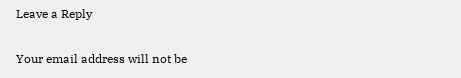Leave a Reply

Your email address will not be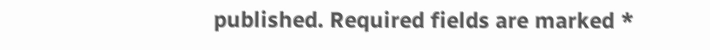published. Required fields are marked *